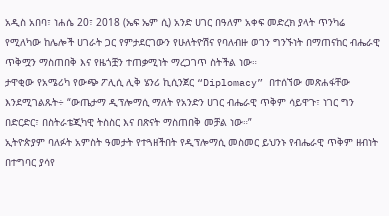አዲስ አበባ፣ ነሐሴ 20፣ 2018 (ኤፍ ኤም ሲ) አንድ ሀገር በዓለም አቀፍ መድረክ ያላት ጥንካሬ የሚለካው ከሌሎች ሀገራት ጋር የምታደርገውን የሁለትዮሽና የባለብዙ ወገን ግንኙነት በማጠናከር ብሔራዊ ጥቅሟን ማስጠበቅ እና የዜጎቿን ተጠቃሚነት ማረጋገጥ ስትችል ነው።
ታዋቂው የአሜሪካ የውጭ ፖሊሲ ሊቅ ሄንሪ ኪሲንጀር “Diplomacy” በተሰኘው መጽሐፋቸው እንደሚገልጹት÷ “ውጤታማ ዲፕሎማሲ ማለት የአንድን ሀገር ብሔራዊ ጥቅም ሳይዋጉ፣ ነገር ግን በድርድር፣ በስትራቴጂካዊ ትስስር እና በጽናት ማስጠበቅ መቻል ነው።”
ኢትዮጵያም ባለፉት አምስት ዓመታት የተጓዘችበት የዲፕሎማሲ መስመር ይህንኑ የብሔራዊ ጥቅም ዘብነት በተግባር ያሳየ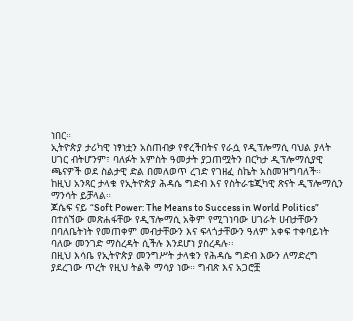ነበር።
ኢትዮጵያ ታሪካዊ ነፃነቷን አስጠብቃ የኖረችበትና የራሷ የዲፕሎማሲ ባህል ያላት ሀገር ብትሆንም፣ ባለፉት አምስት ዓመታት ያጋጠሟትን በርካታ ዲፕሎማሲያዊ ጫናዎች ወደ ስልታዊ ድል በመለወጥ ረገድ የገዘፈ ስኬት አስመዝግባለች።
ከዚህ አንጻር ታላቁ የኢትዮጵያ ሕዳሴ ግድብ እና የስትራቴጂካዊ ጽናት ዲፕሎማሲን ማንሳት ይቻላል።
ጆሴፍ ናይ “Soft Power: The Means to Success in World Politics” በተሰኘው መጽሐፋቸው የዲፕሎማሲ አቅም የሚገነባው ሀገራት ሀብታቸውን በባለቤትነት የመጠቀም መብታቸውን እና ፍላጎታቸውን ዓለም አቀፍ ተቀባይነት ባለው መንገድ ማስረዳት ሲችሉ እንደሆነ ያስረዳሉ፡፡
በዚህ እሳቤ የኢትዮጵያ መንግሥት ታላቁን የሕዳሴ ግድብ እውን ለማድረግ ያደረገው ጥረት የዚህ ትልቅ ማሳያ ነው። ግብጽ እና አጋሮቿ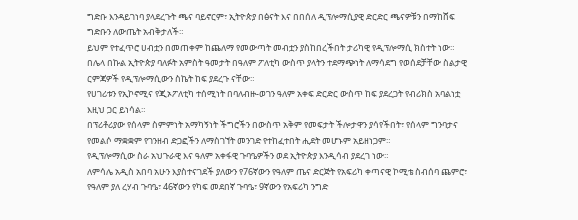ግድቡ እንዳይገነባ ያላደረጉት ጫና ባይኖርም፣ ኢትዮጵያ በፅናት እና በበሰለ ዲፕሎማሲያዊ ድርድር ጫናዎቹን በማከሸፍ ግድቡን ለውጤት አብቅታለች።
ይህም የተፈጥሮ ሀብቷን በመጠቀም ከጨለማ የመውጣት መብቷን ያስከበረችበት ታሪካዊ የዲፕሎማሲ ክስተት ነው።
በሌላ በኩል ኢትዮጵያ ባለፉት አምስት ዓመታት በዓለም ፖለቲካ ውስጥ ያላትን ተደማጭነት ለማሳደግ የወሰደቻቸው ስልታዊ ርምጃዎች የዲፕሎማሲውን ስኬት ከፍ ያደረጉ ናቸው።
የሀገሪቱን የኢኮኖሚና የጂኦፖለቲካ ተሰሚነት በባለብዙ-ወገን ዓለም አቀፍ ድርድር ውስጥ ከፍ ያደረጋት የብሪክስ አባልነቷ እዚህ ጋር ይነሳል።
በፕሪቶሪያው የሰላም ስምምነት አማካኝነት ችግሮችን በውስጥ አቅም የመፍታት ችሎታዋን ያሳየችበት፣ የሰላም ግንባታና የመልሶ ማቋቋም የገንዘብ ድጋፎችን ለማስገኘት መንገድ የተከፈተበት ሒደት መሆኑም አይዘነጋም።
የዲፕሎማሲው ስራ አህጉራዊ እና ዓለም አቀፋዊ ጉባዔዎችን ወደ ኢትዮጵያ እንዲሳብ ያደረገ ነው።
ለምሳሌ አዲስ አበባ አሁን እያስተናገደች ያለውን የ76ኛውን የዓለም ጤና ድርጅት የአፍሪካ ቀጣናዊ ኮሚቴ ስብሰባ ጨምሮ፣ የዓለም ያለ ረሃብ ጉባዔ፣ 46ኛውን የካፍ መደበኛ ጉባዔ፣ 9ኛውን የአፍሪካ ንግድ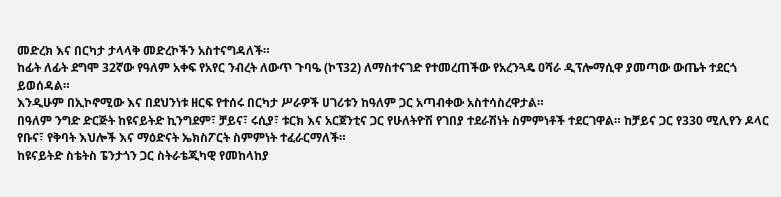መድረክ እና በርካታ ታላላቅ መድረኮችን አስተናግዳለች።
ከፊት ለፊት ደግሞ 32ኛው የዓለም አቀፍ የአየር ንብረት ለውጥ ጉባዔ (ኮፕ32) ለማስተናገድ የተመረጠችው የአረንጓዴ ዐሻራ ዲፕሎማሲዋ ያመጣው ውጤት ተደርጎ ይወሰዳል።
እንዲሁም በኢኮኖሚው እና በደህንነቱ ዘርፍ የተሰሩ በርካታ ሥራዎች ሀገሪቱን ከዓለም ጋር አጣብቀው አስተሳስረዋታል።
በዓለም ንግድ ድርጅት ከዩናይትድ ኪንግደም፣ ቻይና፣ ሩሲያ፣ ቱርክ እና አርጀንቲና ጋር የሁለትዮሽ የገበያ ተደራሽነት ስምምነቶች ተደርገዋል። ከቻይና ጋር የ330 ሚሊየን ዶላር የቡና፣ የቅባት እህሎች እና ማዕድናት ኤክስፖርት ስምምነት ተፈራርማለች።
ከዩናይትድ ስቴትስ ፔንታጎን ጋር ስትራቴጂካዊ የመከላከያ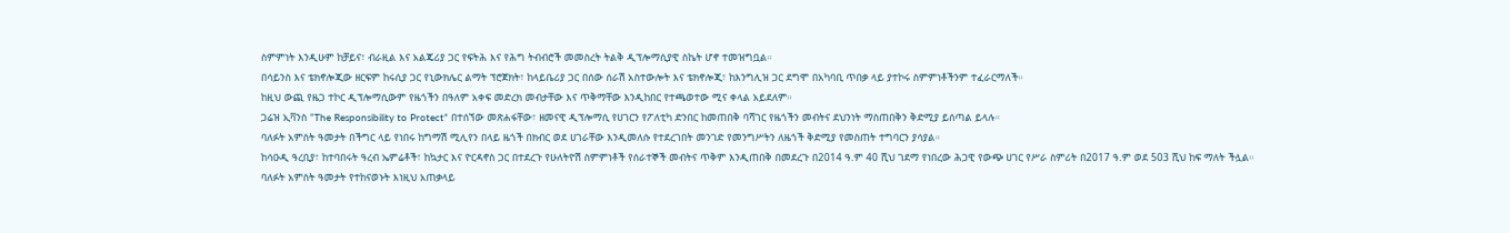ስምምነት እንዲሁም ከቻይና፣ ብራዚል እና አልጄሪያ ጋር የፍትሕ እና የሕግ ትብብሮች መመስረት ትልቅ ዲፕሎማሲያዊ ስኬት ሆኖ ተመዝግቧል።
በሳይንስ እና ቴክኖሎጂው ዘርፍም ከሩሲያ ጋር የኒውክሌር ልማት ፕሮጀክት፣ ከላይቤሪያ ጋር በሰው ሰራሽ አስተውሎት እና ቴክኖሎጂ፣ ከእንግሊዝ ጋር ደግሞ በአካባቢ ጥበቃ ላይ ያተኮሩ ስምምነቶችንም ተፈራርማለች።
ከዚህ ውጪ የዜጋ ተኮር ዲፕሎማሲውም የዜጎችን በዓለም አቀፍ መድረክ መብታቸው እና ጥቅማቸው እንዲከበር የተጫወተው ሚና ቀላል አይደለም።
ጋሬዝ ኢቫንስ “The Responsibility to Protect” በተሰኘው መጽሐፋቸው፣ ዘመናዊ ዲፕሎማሲ የሀገርን የፖለቲካ ድንበር ከመጠበቅ ባሻገር የዜጎችን መብትና ደህንነት ማስጠበቅን ቅድሚያ ይሰጣል ይላሉ።
ባለፉት አምስት ዓመታት በችግር ላይ የነበሩ ከግማሽ ሚሊየን በላይ ዜጎች በክብር ወደ ሀገራቸው እንዲመለሱ የተደረገበት መንገድ የመንግሥትን ለዜጎች ቅድሚያ የመስጠት ተግባርን ያሳያል።
ከሳዑዲ ዓረቢያ፣ ከተባበሩት ዓረብ ኤምሬቶች፣ ከኳታር እና ዮርዳኖስ ጋር በተደረጉ የሁለትዮሽ ስምምነቶች የሰራተኞች መብትና ጥቅም እንዲጠበቅ በመደረጉ በ2014 ዓ.ም 40 ሺህ ገደማ የነበረው ሕጋዊ የውጭ ሀገር የሥራ ስምሪት በ2017 ዓ.ም ወደ 503 ሺህ ከፍ ማለት ችሏል።
ባለፉት አምስት ዓመታት የተከናወኑት እነዚህ አጠቃላይ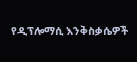የዲፕሎማሲ እንቅስቃሴዎች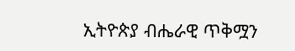ኢትዮጵያ ብሔራዊ ጥቅሟን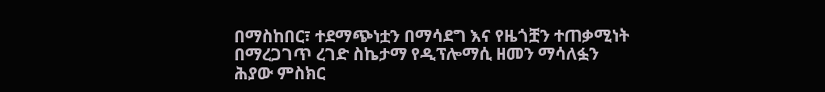በማስከበር፣ ተደማጭነቷን በማሳደግ እና የዜጎቿን ተጠቃሚነት በማረጋገጥ ረገድ ስኬታማ የዲፕሎማሲ ዘመን ማሳለፏን ሕያው ምስክር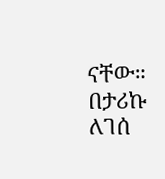ናቸው።
በታሪኩ ለገሰ